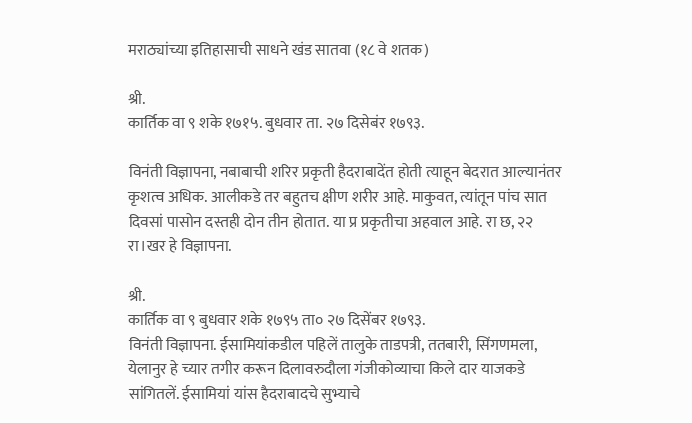मराठ्यांच्या इतिहासाची साधने खंड सातवा (१८ वे शतक)

श्री.
कार्तिक वा ९ शके १७१५. बुधवार ता. २७ दिसेबंर १७९३.

विनंती विज्ञापना, नबाबाची शरिर प्रकृती हैदराबादेंत होती त्याहून बेदरात आल्यानंतर कृशत्व अधिक. आलीकडे तर बहुतच क्षीण शरीर आहे. माकुवत, त्यांतून पांच सात दिवसां पासोन दस्तही दोन तीन होतात. या प्र प्रकृतीचा अहवाल आहे. रा छ, २२ रा।खर हे विज्ञापना.

श्री.
कार्तिक वा ९ बुधवार शके १७९५ ता० २७ दिसेंबर १७९३.
विनंती विज्ञापना. ईसामियांकडील पहिलें तालुके ताडपत्री, ततबारी, सिंगणमला, येलानुर हे च्यार तगीर करून दिलावरुदौला गंजीकोव्याचा किले दार याजकडे सांगितलें. ईसामियां यांस हैदराबादचे सुभ्याचे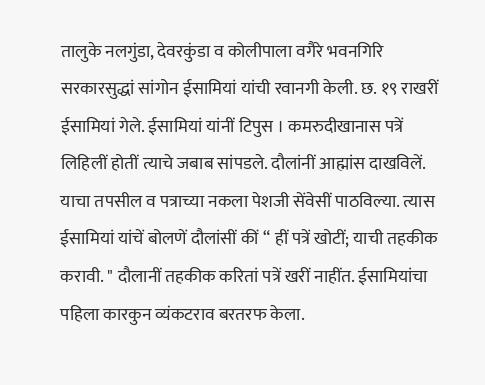तालुके नलगुंडा, देवरकुंडा व कोलीपाला वगैरे भवनगिरि सरकारसुद्धां सांगोन ईसामियां यांची रवानगी केली. छ. १९ राखरीं ईसामियां गेले. ईसामियां यांनीं टिपुस । कमरुदीखानास पत्रें लिहिलीं होतीं त्याचे जबाब सांपडले. दौलांनीं आह्मांस दाखविलें. याचा तपसील व पत्राच्या नकला पेशजी सेंवेसीं पाठविल्या. त्यास ईसामियां यांचें बोलणें दौलांसीं कीं “ हीं पत्रें खोटीं; याची तहकीक करावी. " दौलानीं तहकीक करितां पत्रें खरीं नाहींत. ईसामियांचा पहिला कारकुन व्यंकटराव बरतरफ केला.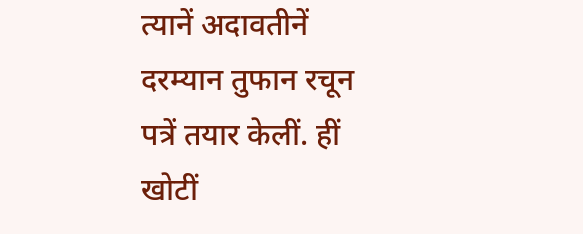त्यानें अदावतीनें दरम्यान तुफान रचून पत्रें तयार केलीं. हीं खोटीं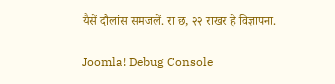यैसें दौलांस समजलें. रा छ, २२ राखर हे विज्ञापना.

Joomla! Debug Console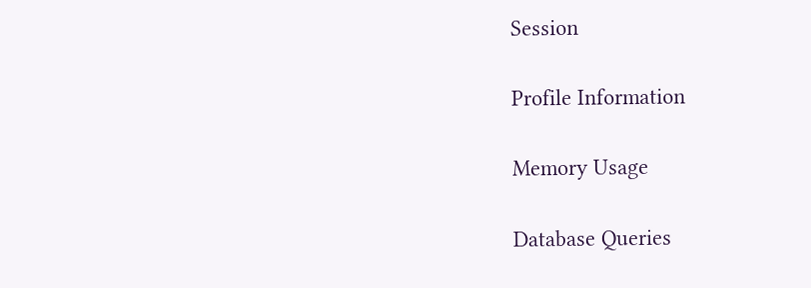Session

Profile Information

Memory Usage

Database Queries